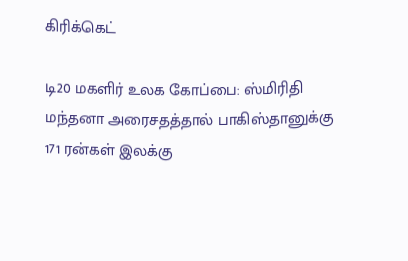கிரிக்கெட்

டி20 மகளிர் உலக கோப்பை: ஸ்மிரிதி மந்தனா அரைசதத்தால் பாகிஸ்தானுக்கு 171 ரன்கள் இலக்கு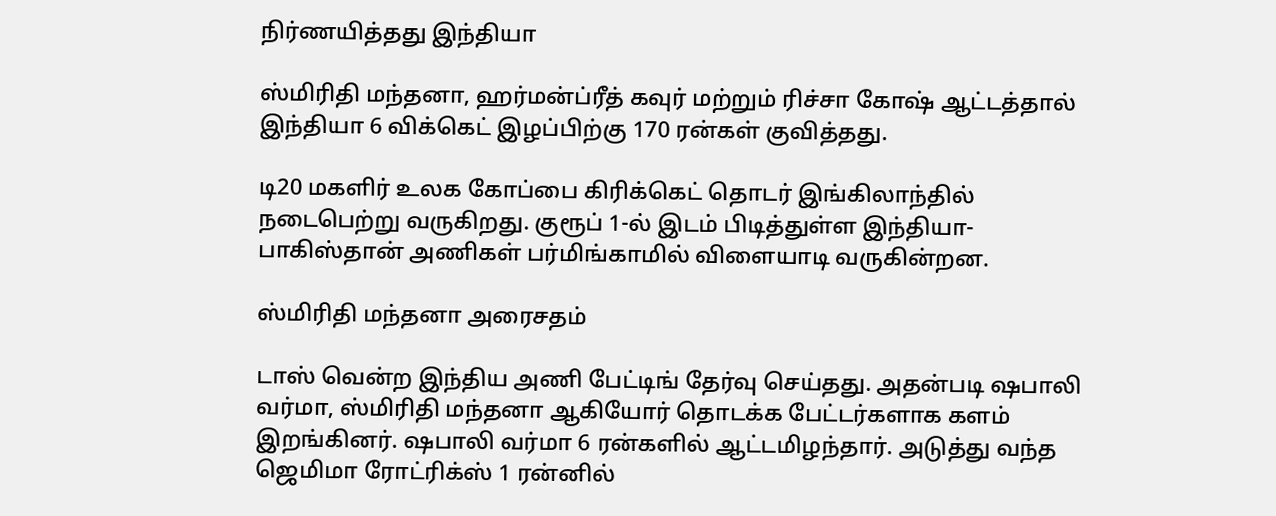நிர்ணயித்தது இந்தியா

ஸ்மிரிதி மந்தனா, ஹர்மன்ப்ரீத் கவுர் மற்றும் ரிச்சா கோஷ் ஆட்டத்தால் இந்தியா 6 விக்கெட் இழப்பிற்கு 170 ரன்கள் குவித்தது.

டி20 மகளிர் உலக கோப்பை கிரிக்கெட் தொடர் இங்கிலாந்தில் நடைபெற்று வருகிறது. குரூப் 1-ல் இடம் பிடித்துள்ள இந்தியா- பாகிஸ்தான் அணிகள் பர்மிங்காமில் விளையாடி வருகின்றன.

ஸ்மிரிதி மந்தனா அரைசதம்

டாஸ் வென்ற இந்திய அணி பேட்டிங் தேர்வு செய்தது. அதன்படி ஷபாலி வர்மா, ஸ்மிரிதி மந்தனா ஆகியோர் தொடக்க பேட்டர்களாக களம் இறங்கினர். ஷபாலி வர்மா 6 ரன்களில் ஆட்டமிழந்தார். அடுத்து வந்த ஜெமிமா ரோட்ரிக்ஸ் 1 ரன்னில்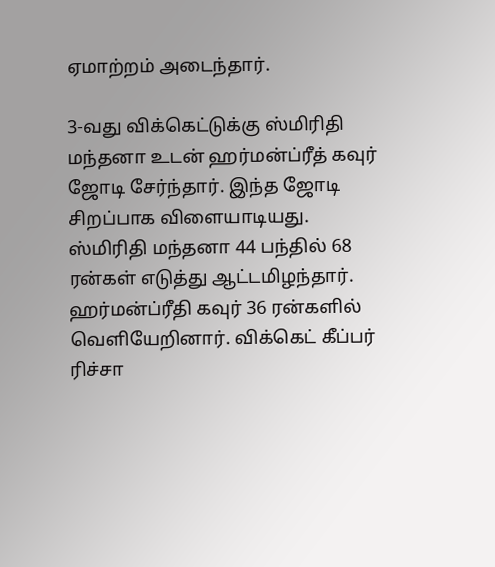ஏமாற்றம் அடைந்தார்.

3-வது விக்கெட்டுக்கு ஸ்மிரிதி மந்தனா உடன் ஹர்மன்ப்ரீத் கவுர் ஜோடி சேர்ந்தார். இந்த ஜோடி சிறப்பாக விளையாடியது. ஸ்மிரிதி மந்தனா 44 பந்தில் 68 ரன்கள் எடுத்து ஆட்டமிழந்தார். ஹர்மன்ப்ரீதி கவுர் 36 ரன்களில் வெளியேறினார். விக்கெட் கீப்பர் ரிச்சா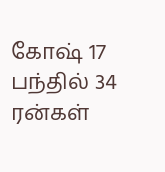கோஷ் 17 பந்தில் 34 ரன்கள்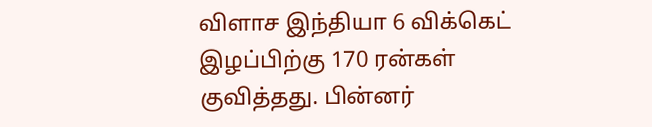விளாச இந்தியா 6 விக்கெட் இழப்பிற்கு 170 ரன்கள் குவித்தது. பின்னர்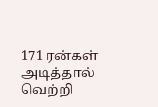171 ரன்கள் அடித்தால் வெற்றி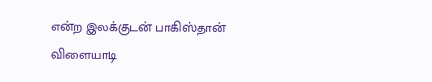என்ற இலக்குடன் பாகிஸ்தான் விளையாடி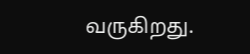வருகிறது.